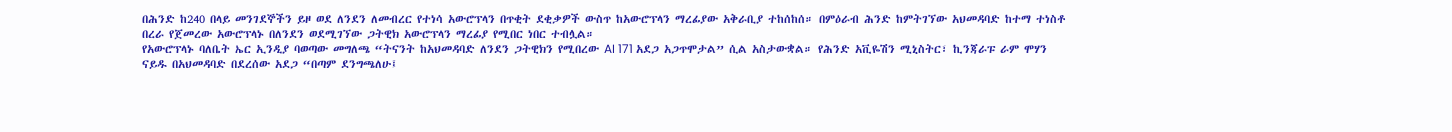በሕንድ ከ240 በላይ መንገደኞችን ይዞ ወደ ለንደን ለመብረር የተነሳ አውሮፕላን በጥቂት ደቂቃዎች ውስጥ ከአውሮፕላን ማረፊያው አቅራቢያ ተከሰከሰ። በምዕራብ ሕንድ ከምትገኘው አህመዳባድ ከተማ ተነስቶ በረራ የጀመረው አውሮፕላኑ በለንደን ወደሚገኘው ጋትዊክ አውሮፕላን ማረፊያ የሚበር ነበር ተብሏል።
የአውሮፕላኑ ባለቤት ኤር ኢንዲያ ባወጣው መግለጫ “ትናንት ከአህመዳባድ ለንደን ጋትዊክን የሚበረው AI 171 አደጋ አጋጥሞታል” ሲል አስታውቋል። የሕንድ አቪዬሽን ሚኒስትር፣ ኪንጃራፑ ራም ሞሃን ናይዱ በአህመዳባድ በደረሰው አደጋ “በጣም ደንግጫለሁ፤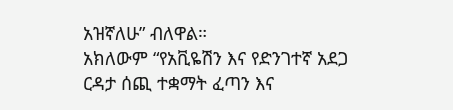አዝኛለሁ” ብለዋል።
አክለውም “የአቪዬሽን እና የድንገተኛ አደጋ ርዳታ ሰጪ ተቋማት ፈጣን እና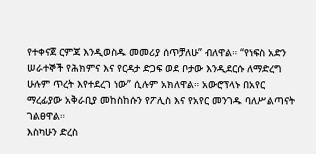የተቀናጀ ርምጃ እንዲወስዱ መመሪያ ሰጥቻለሁ” ብለዋል። “የነፍስ አድን ሠራተኞች የሕክምና እና የርዳታ ድጋፍ ወደ ቦታው እንዲደርሱ ለማድረግ ሁሉም ጥረት እየተደረገ ነው” ሲሉም አክለዋል። አውሮፕላኑ በአየር ማረፊያው አቅራቢያ መከስከሱን የፖሊስ እና የአየር መንገዱ ባለሥልጣናት ገልፀዋል።
እስካሁን ድረስ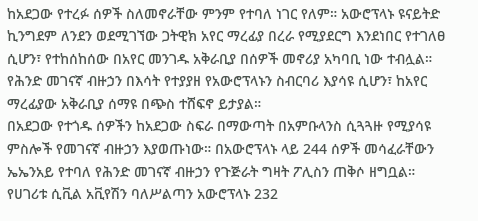ከአደጋው የተረፉ ሰዎች ስለመኖራቸው ምንም የተባለ ነገር የለም። አውሮፕላኑ ዩናይትድ ኪንግደም ለንደን ወደሚገኘው ጋትዊክ አየር ማረፊያ በረራ የሚያደርግ እንደነበር የተገለፀ ሲሆን፣ የተከሰከሰው በአየር መንገዱ አቅራቢያ በሰዎች መኖሪያ አካባቢ ነው ተብሏል። የሕንድ መገናኛ ብዙኃን በእሳት የተያያዘ የአውሮፕላኑን ስብርባሪ እያሳዩ ሲሆን፣ ከአየር ማረፊያው አቅራቢያ ሰማዩ በጭስ ተሸፍኖ ይታያል።
በአደጋው የተጎዱ ሰዎችን ከአደጋው ስፍራ በማውጣት በአምቡላንስ ሲጓጓዙ የሚያሳዩ ምስሎች የመገናኛ ብዙኃን እያወጡነው። በአውሮፕላኑ ላይ 244 ሰዎች መሳፈራቸውን ኤኤንአይ የተባለ የሕንድ መገናኛ ብዙኃን የጉጅራት ግዛት ፖሊስን ጠቅሶ ዘግቧል። የሀገሪቱ ሲቪል አቪየሽን ባለሥልጣን አውሮፕላኑ 232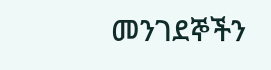መንገደኞችን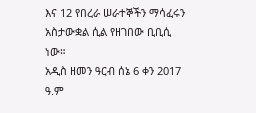እና 12 የበረራ ሠራተኞችን ማሳፈሩን አስታውቋል ሲል የዘገበው ቢቢሲ ነው።
አዲስ ዘመን ዓርብ ሰኔ 6 ቀን 2017 ዓ.ም